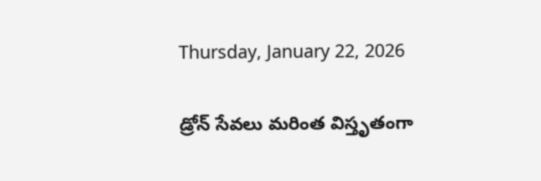Thursday, January 22, 2026

డ్రోన్ సేవలు మరింత విస్తృతంగా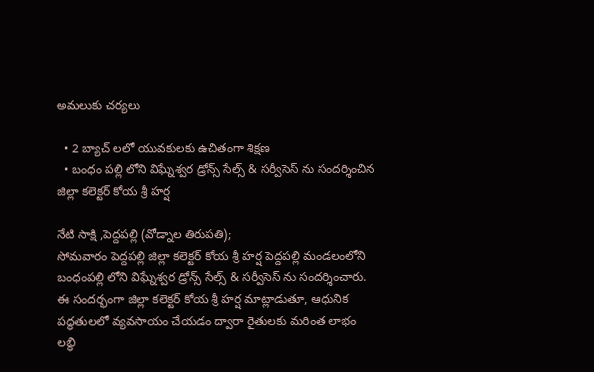అమలుకు చర్యలు

  • 2 బ్యాచ్ లలో యువకులకు ఉచితంగా శిక్షణ
  • బంధం పల్లి లోని విఘ్నేశ్వర డ్రోన్స్ సేల్స్ & సర్వీసెస్ ను సందర్శించిన జిల్లా కలెక్టర్ కోయ శ్రీ హర్ష

నేటి సాక్షి ,పెద్దపల్లి (వోడ్నాల తిరుపతి);
సోమవారం పెద్దపల్లి జిల్లా కలెక్టర్ కోయ శ్రీ హర్ష పెద్దపల్లి మండలంలోని బంధంపల్లి లోని విఘ్నేశ్వర డ్రోన్స్ సేల్స్ & సర్వీసెస్ ను సందర్శించారు. ఈ సందర్భంగా జిల్లా కలెక్టర్ కోయ శ్రీ హర్ష మాట్లాడుతూ, ఆధునిక పద్ధతులలో వ్యవసాయం చేయడం ద్వారా రైతులకు మరింత లాభం లబ్ధి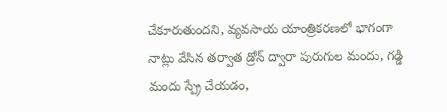చేకూరుతుందని, వ్యవసాయ యాంత్రికరణలో భాగంగా నాట్లు వేసిన తర్వాత డ్రోన్ ద్వారా పురుగుల మందు, గడ్డి మందు స్ప్రే చేయడం,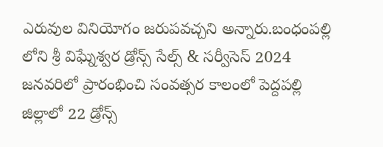ఎరువుల వినియోగం జరుపవచ్చని అన్నారు.బంధంపల్లి లోని శ్రీ విఘ్నేశ్వర డ్రోన్స్ సేల్స్ & సర్వీసెస్ 2024 జనవరిలో ప్రారంభించి సంవత్సర కాలంలో పెద్దపల్లి జిల్లాలో 22 డ్రోన్స్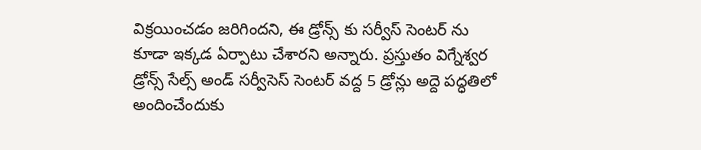విక్రయించడం జరిగిందని, ఈ డ్రోన్స్ కు సర్వీస్ సెంటర్ ను కూడా ఇక్కడ ఏర్పాటు చేశారని అన్నారు. ప్రస్తుతం విగ్నేశ్వర డ్రోన్స్ సేల్స్ అండ్ సర్వీసెస్ సెంటర్ వద్ద 5 డ్రోన్లు అద్దె పద్ధతిలో అందించేందుకు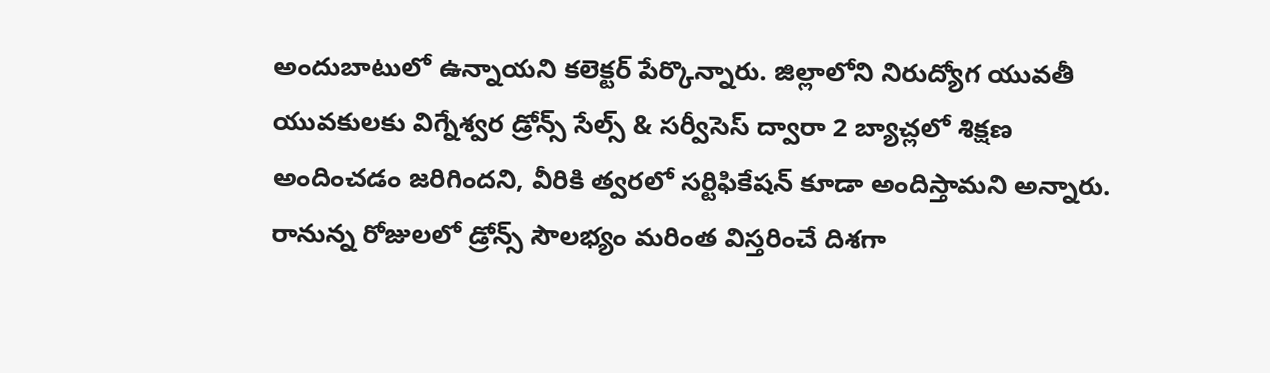అందుబాటులో ఉన్నాయని కలెక్టర్ పేర్కొన్నారు. జిల్లాలోని నిరుద్యోగ యువతీ యువకులకు విగ్నేశ్వర డ్రోన్స్ సేల్స్ & సర్వీసెస్ ద్వారా 2 బ్యాచ్లలో శిక్షణ అందించడం జరిగిందని, వీరికి త్వరలో సర్టిఫికేషన్ కూడా అందిస్తామని అన్నారు. రానున్న రోజులలో డ్రోన్స్ సౌలభ్యం మరింత విస్తరించే దిశగా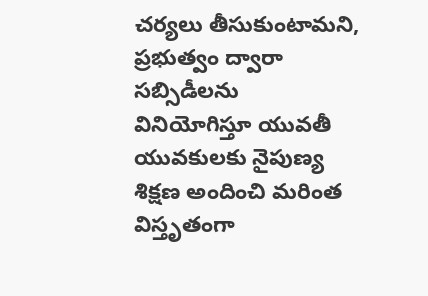చర్యలు తీసుకుంటామని, ప్రభుత్వం ద్వారా సబ్సిడీలను వినియోగిస్తూ యువతీ యువకులకు నైపుణ్య శిక్షణ అందించి మరింత విస్తృతంగా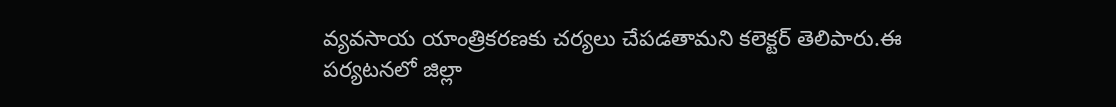వ్యవసాయ యాంత్రికరణకు చర్యలు చేపడతామని కలెక్టర్ తెలిపారు.ఈ పర్యటనలో జిల్లా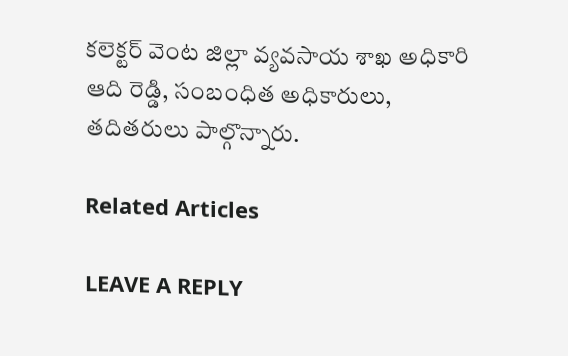కలెక్టర్ వెంట జిల్లా వ్యవసాయ శాఖ అధికారి ఆది రెడ్డి, సంబంధిత అధికారులు, తదితరులు పాల్గొన్నారు.

Related Articles

LEAVE A REPLY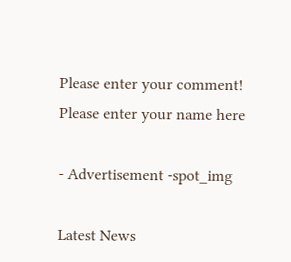Please enter your comment!
Please enter your name here

- Advertisement -spot_img

Latest News